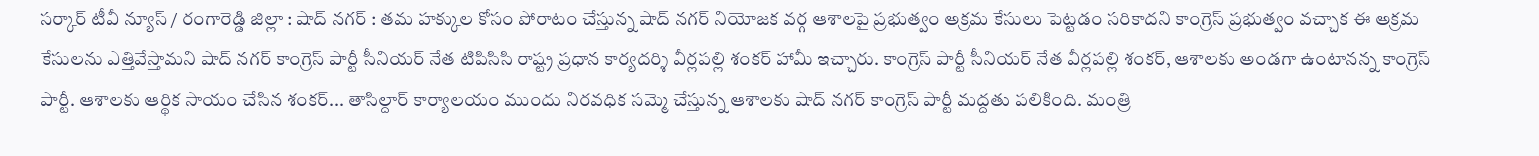సర్కార్ టీవీ న్యూస్ / రంగారెడ్డి జిల్లా : షాద్ నగర్ : తమ హక్కుల కోసం పోరాటం చేస్తున్న షాద్ నగర్ నియోజక వర్గ ఆశాలపై ప్రభుత్వం అక్రమ కేసులు పెట్టడం సరికాదని కాంగ్రెస్ ప్రభుత్వం వచ్చాక ఈ అక్రమ కేసులను ఎత్తివేస్తామని షాద్ నగర్ కాంగ్రెస్ పార్టీ సీనియర్ నేత టిపిసిసి రాష్ట్ర ప్రధాన కార్యదర్శి వీర్లపల్లి శంకర్ హామీ ఇచ్చారు. కాంగ్రెస్ పార్టీ సీనియర్ నేత వీర్లపల్లి శంకర్, ఆశాలకు అండగా ఉంటానన్న కాంగ్రెస్ పార్టీ. ఆశాలకు ఆర్థిక సాయం చేసిన శంకర్... తాసిల్దార్ కార్యాలయం ముందు నిరవధిక సమ్మె చేస్తున్న ఆశాలకు షాద్ నగర్ కాంగ్రెస్ పార్టీ మద్దతు పలికింది. మంత్రి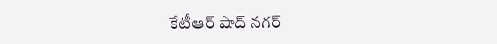కేటీఆర్ షాద్ నగర్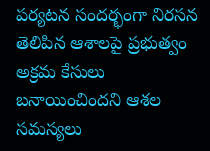పర్యటన సందర్భంగా నిరసన తెలిపిన ఆశాలపై ప్రభుత్వం అక్రమ కేసులు బనాయించిందని ఆశల సమస్యలు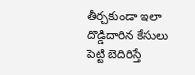తీర్చకుండా ఇలా దొడ్డిదారిన కేసులు పెట్టి బెదిరిస్తే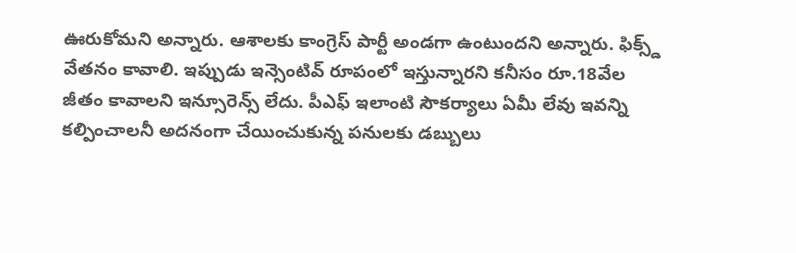ఊరుకోమని అన్నారు. ఆశాలకు కాంగ్రెస్ పార్టీ అండగా ఉంటుందని అన్నారు. ఫిక్స్డ్ వేతనం కావాలి. ఇప్పుడు ఇన్సెంటివ్ రూపంలో ఇస్తున్నారని కనీసం రూ.18వేల జీతం కావాలని ఇన్సూరెన్స్ లేదు. పీఎఫ్ ఇలాంటి సౌకర్యాలు ఏమీ లేవు ఇవన్ని కల్పించాలనీ అదనంగా చేయించుకున్న పనులకు డబ్బులు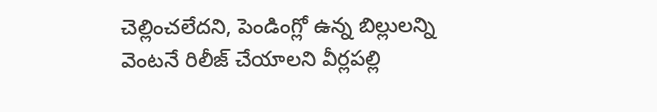చెల్లించలేదని, పెండింగ్లో ఉన్న బిల్లులన్ని వెంటనే రిలీజ్ చేయాలని వీర్లపల్లి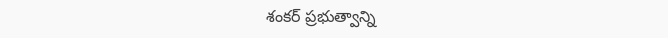శంకర్ ప్రభుత్వాన్ని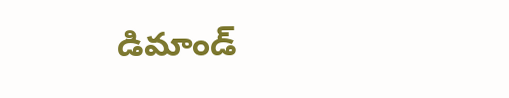డిమాండ్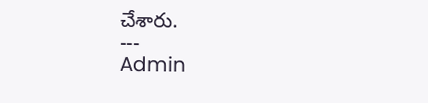చేశారు.
---
Admin